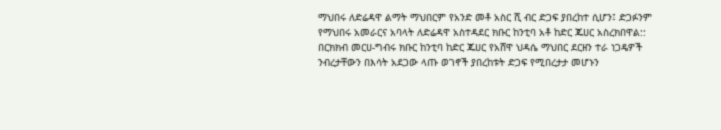ማህበሩ ለድሬዳዋ ልማት ማህበርም የአንድ መቶ አስር ሺ ብር ድጋፍ ያበረከተ ሲሆን፤ ድጋፉንም የማህበሩ አመራርና አባላት ለድሬዳዋ አስተዳደር ክቡር ከንቲባ አቶ ከድር ጁሀር አስረክበዋል::
በርክክብ መርሀ-ግብሩ ክቡር ከንቲባ ከድር ጁሀር የአሸዋ ህዳሴ ማህበር ደርዘን ተራ ነጋዴዎች ንብረታቸውን በእሳት አደጋው ላጡ ወገኖች ያበረከቱት ድጋፍ የሚበረታታ መሆኑን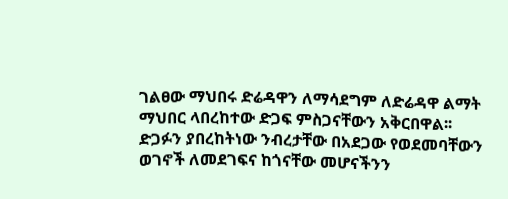ገልፀው ማህበሩ ድሬዳዋን ለማሳደግም ለድሬዳዋ ልማት ማህበር ላበረከተው ድጋፍ ምስጋናቸውን አቅርበዋል፡፡
ድጋፉን ያበረከትነው ንብረታቸው በአደጋው የወደመባቸውን ወገኖች ለመደገፍና ከጎናቸው መሆናችንን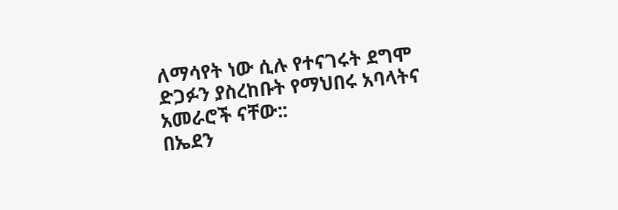ለማሳየት ነው ሲሉ የተናገሩት ደግሞ ድጋፉን ያስረከቡት የማህበሩ አባላትና አመራሮች ናቸው::
በኤደን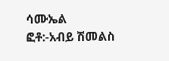ሳሙኤል
ፎቶ:-አብይ ሽመልስ